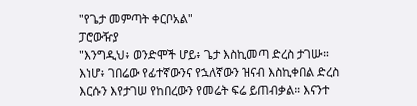"የጌታ መምጣት ቀርቦአል"
ፓሮውዥያ
"እንግዲህ፥ ወንድሞች ሆይ፥ ጌታ እስኪመጣ ድረስ ታገሡ። እነሆ፥ ገበሬው የፊተኛውንና የኋለኛውን ዝናብ እስኪቀበል ድረስ እርሱን እየታገሠ የከበረውን የመሬት ፍሬ ይጠብቃል። እናንተ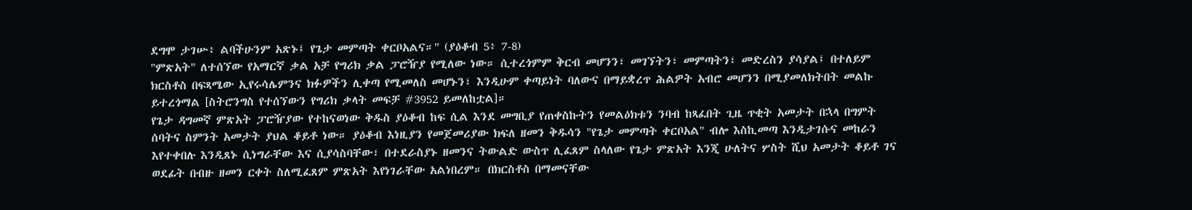ደግሞ ታገሡ፥ ልባችሁንም አጽኑ፤ የጌታ መምጣት ቀርቦአልና።" (ያዕቆብ 5፥ 7-8)
"ምጽአት" ለተሰኘው የአማርኛ ቃል አቻ የግሪክ ቃል ፓሮዥያ የሚለው ነው። ሲተረጎምም ቅርብ መሆንን፣ መገኘትን፣ መምጣትን፣ መድረስን ያሳያል፤ በተለይም ክርስቶስ በፍጻሜው ኢየሩሳሌምንና ክፉዎችን ሊቀጣ የሚመለስ መሆኑን፣ እንዲሁም ቀጣይነት ባለውና በማይቋረጥ ሕልዎት አብሮ መሆንን በሚያመለክትበት መልኩ ይተረጎማል [ስትሮንግስ የተሰኘውን የግሪክ ቃላት መፍቻ #3952 ይመለከቷል]።
የጌታ ዳግመኛ ምጽአት ፓሮዥያው የተከናወነው ቅዱስ ያዕቆብ ከፍ ሲል እንደ መግቢያ የጠቀስኩትን የመልዕክቱን ንባብ ከጻፈበት ጊዜ ጥቂት አመታት በኋላ በግምት ሰባትና ስምንት አመታት ያህል ቆይቶ ነው። ያዕቆብ እነዚያን የመጀመሪያው ክፍለ ዘመን ቅዱሳን "የጌታ መምጣት ቀርቦአል" ብሎ እስኪመጣ እንዲታገሱና መከራን እየተቀበሉ እንዲጸኑ ሲነግራቸው እና ሲያሳስባቸው፣ በተደራስያኑ ዘመንና ትውልድ ውስጥ ሊፈጸም ስላለው የጌታ ምጽአት እንጂ ሁለትና ሦስት ሺህ አመታት ቆይቶ ገና ወደፊት በብዙ ዘመን ርቀት ስለሚፈጸም ምጽአት እየነገራቸው አልነበረም። በክርስቶስ በማመናቸው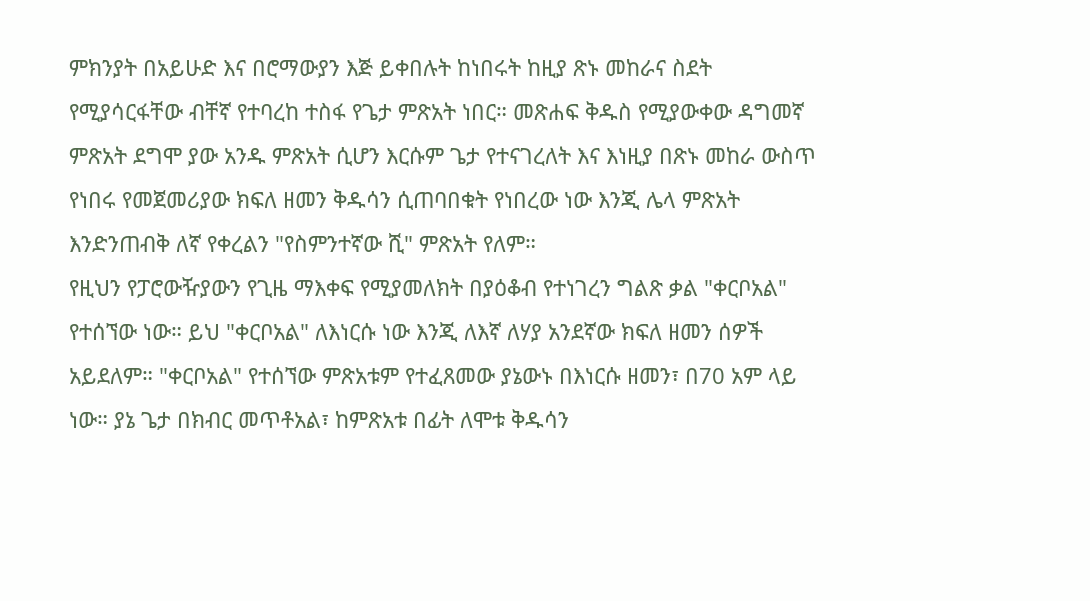ምክንያት በአይሁድ እና በሮማውያን እጅ ይቀበሉት ከነበሩት ከዚያ ጽኑ መከራና ስደት የሚያሳርፋቸው ብቸኛ የተባረከ ተስፋ የጌታ ምጽአት ነበር። መጽሐፍ ቅዱስ የሚያውቀው ዳግመኛ ምጽአት ደግሞ ያው አንዱ ምጽአት ሲሆን እርሱም ጌታ የተናገረለት እና እነዚያ በጽኑ መከራ ውስጥ የነበሩ የመጀመሪያው ክፍለ ዘመን ቅዱሳን ሲጠባበቁት የነበረው ነው እንጂ ሌላ ምጽአት እንድንጠብቅ ለኛ የቀረልን "የስምንተኛው ሺ" ምጽአት የለም።
የዚህን የፓሮውዥያውን የጊዜ ማእቀፍ የሚያመለክት በያዕቆብ የተነገረን ግልጽ ቃል "ቀርቦአል" የተሰኘው ነው። ይህ "ቀርቦአል" ለእነርሱ ነው እንጂ ለእኛ ለሃያ አንደኛው ክፍለ ዘመን ሰዎች አይደለም። "ቀርቦአል" የተሰኘው ምጽአቱም የተፈጸመው ያኔውኑ በእነርሱ ዘመን፣ በ70 አም ላይ ነው። ያኔ ጌታ በክብር መጥቶአል፣ ከምጽአቱ በፊት ለሞቱ ቅዱሳን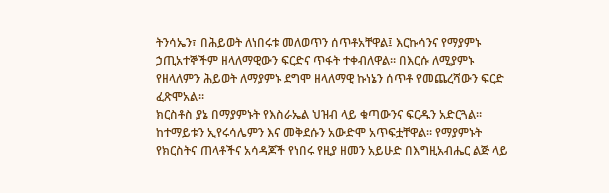ትንሳኤን፣ በሕይወት ለነበሩቱ መለወጥን ሰጥቶአቸዋል፤ እርኩሳንና የማያምኑ ኃጢአተኞችም ዘላለማዊውን ፍርድና ጥፋት ተቀብለዋል። በእርሱ ለሚያምኑ የዘላለምን ሕይወት ለማያምኑ ደግሞ ዘላለማዊ ኩነኔን ሰጥቶ የመጨረሻውን ፍርድ ፈጽሞአል።
ክርስቶስ ያኔ በማያምኑት የእስራኤል ህዝብ ላይ ቁጣውንና ፍርዱን አድርጓል። ከተማይቱን ኢየሩሳሌምን እና መቅደሱን አውድሞ አጥፍቷቸዋል። የማያምኑት የክርስትና ጠላቶችና አሳዳጆች የነበሩ የዚያ ዘመን አይሁድ በእግዚአብሔር ልጅ ላይ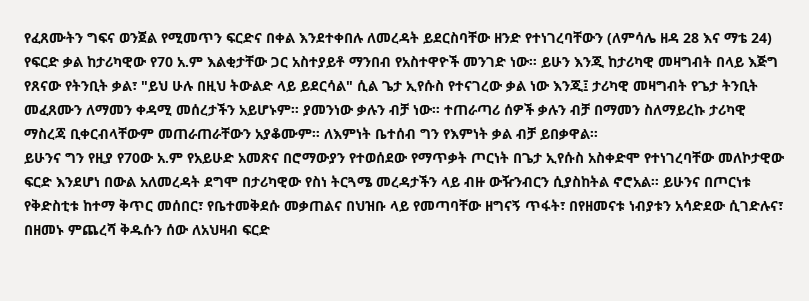የፈጸሙትን ግፍና ወንጀል የሚመጥን ፍርድና በቀል እንደተቀበሉ ለመረዳት ይደርስባቸው ዘንድ የተነገረባቸውን (ለምሳሌ ዘዳ 28 እና ማቴ 24) የፍርድ ቃል ከታሪካዊው የ70 አ.ም እልቂታቸው ጋር አስተያይቶ ማንበብ የአስተዋዮች መንገድ ነው። ይሁን እንጂ ከታሪካዊ መዛግብት በላይ እጅግ የጸናው የትንቢት ቃል፣ "ይህ ሁሉ በዚህ ትውልድ ላይ ይደርሳል" ሲል ጌታ ኢየሱስ የተናገረው ቃል ነው እንጂ፤ ታሪካዊ መዛግብት የጌታ ትንቢት መፈጸሙን ለማመን ቀዳሚ መሰረታችን አይሆኑም። ያመንነው ቃሉን ብቻ ነው። ተጠራጣሪ ሰዎች ቃሉን ብቻ በማመን ስለማይረኩ ታሪካዊ ማስረጃ ቢቀርብላቸውም መጠራጠራቸውን አያቆሙም። ለእምነት ቤተሰብ ግን የእምነት ቃል ብቻ ይበቃዋል።
ይሁንና ግን የዚያ የ70ው አ.ም የአይሁድ አመጽና በሮማውያን የተወሰደው የማጥቃት ጦርነት በጌታ ኢየሱስ አስቀድሞ የተነገረባቸው መለኮታዊው ፍርድ እንደሆነ በውል አለመረዳት ደግሞ በታሪካዊው የስነ ትርጓሜ መረዳታችን ላይ ብዙ ውዥንብርን ሲያስከትል ኖሮአል። ይሁንና በጦርነቱ የቅድስቲቱ ከተማ ቅጥር መሰበር፣ የቤተመቅደሱ መቃጠልና በህዝቡ ላይ የመጣባቸው ዘግናኝ ጥፋት፣ በየዘመናቱ ነብያቱን አሳድደው ሲገድሉና፣ በዘመኑ ምጨረሻ ቅዱሱን ሰው ለአህዛብ ፍርድ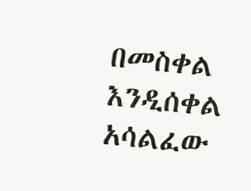በመስቀል እንዲሰቀል አሳልፈው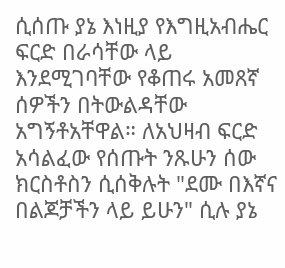ሲሰጡ ያኔ እነዚያ የእግዚአብሔር ፍርድ በራሳቸው ላይ እንደሚገባቸው የቆጠሩ አመጸኛ ሰዎችን በትውልዳቸው አግኝቶአቸዋል። ለአህዛብ ፍርድ አሳልፈው የሰጡት ንጹሁን ሰው ክርስቶስን ሲሰቅሉት "ደሙ በእኛና በልጆቻችን ላይ ይሁን" ሲሉ ያኔ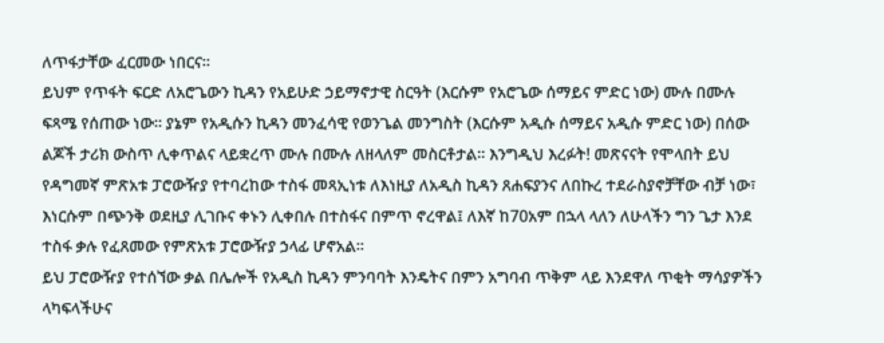ለጥፋታቸው ፈርመው ነበርና።
ይህም የጥፋት ፍርድ ለአሮጌውን ኪዳን የአይሁድ ኃይማኖታዊ ስርዓት (እርሱም የአሮጌው ሰማይና ምድር ነው) ሙሉ በሙሉ ፍጻሜ የሰጠው ነው። ያኔም የአዲሱን ኪዳን መንፈሳዊ የወንጌል መንግስት (እርሱም አዲሱ ሰማይና አዲሱ ምድር ነው) በሰው ልጆች ታሪክ ውስጥ ሊቀጥልና ላይቋረጥ ሙሉ በሙሉ ለዘላለም መስርቶታል። እንግዲህ እረፉት! መጽናናት የሞላበት ይህ የዳግመኛ ምጽአቱ ፓሮውዥያ የተባረከው ተስፋ መጻኢነቱ ለእነዚያ ለአዲስ ኪዳን ጸሐፍያንና ለበኩረ ተደራስያኖቻቸው ብቻ ነው፣ እነርሱም በጭንቅ ወደዚያ ሊገቡና ቀኑን ሊቀበሉ በተስፋና በምጥ ኖረዋል፤ ለእኛ ከ70አም በኋላ ላለን ለሁላችን ግን ጌታ እንደ ተስፋ ቃሉ የፈጸመው የምጽአቱ ፓሮውዥያ ኃላፊ ሆኖአል።
ይህ ፓሮውዥያ የተሰኘው ቃል በሌሎች የአዲስ ኪዳን ምንባባት እንዴትና በምን አግባብ ጥቅም ላይ እንደዋለ ጥቂት ማሳያዎችን ላካፍላችሁና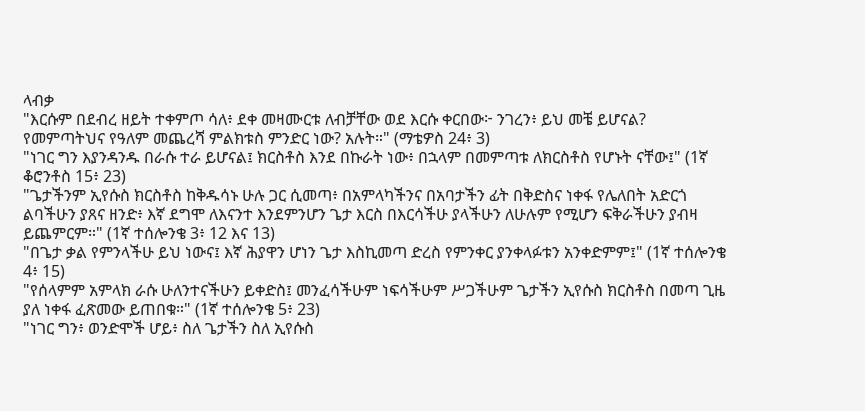ላብቃ
"እርሱም በደብረ ዘይት ተቀምጦ ሳለ፥ ደቀ መዛሙርቱ ለብቻቸው ወደ እርሱ ቀርበው፦ ንገረን፥ ይህ መቼ ይሆናል? የመምጣትህና የዓለም መጨረሻ ምልክቱስ ምንድር ነው? አሉት።" (ማቴዎስ 24፥ 3)
"ነገር ግን እያንዳንዱ በራሱ ተራ ይሆናል፤ ክርስቶስ እንደ በኩራት ነው፥ በኋላም በመምጣቱ ለክርስቶስ የሆኑት ናቸው፤" (1ኛ ቆሮንቶስ 15፥ 23)
"ጌታችንም ኢየሱስ ክርስቶስ ከቅዱሳኑ ሁሉ ጋር ሲመጣ፥ በአምላካችንና በአባታችን ፊት በቅድስና ነቀፋ የሌለበት አድርጎ ልባችሁን ያጸና ዘንድ፥ እኛ ደግሞ ለእናንተ እንደምንሆን ጌታ እርስ በእርሳችሁ ያላችሁን ለሁሉም የሚሆን ፍቅራችሁን ያብዛ ይጨምርም።" (1ኛ ተሰሎንቄ 3፥ 12 እና 13)
"በጌታ ቃል የምንላችሁ ይህ ነውና፤ እኛ ሕያዋን ሆነን ጌታ እስኪመጣ ድረስ የምንቀር ያንቀላፉቱን አንቀድምም፤" (1ኛ ተሰሎንቄ 4፥ 15)
"የሰላምም አምላክ ራሱ ሁለንተናችሁን ይቀድስ፤ መንፈሳችሁም ነፍሳችሁም ሥጋችሁም ጌታችን ኢየሱስ ክርስቶስ በመጣ ጊዜ ያለ ነቀፋ ፈጽመው ይጠበቁ።" (1ኛ ተሰሎንቄ 5፥ 23)
"ነገር ግን፥ ወንድሞች ሆይ፥ ስለ ጌታችን ስለ ኢየሱስ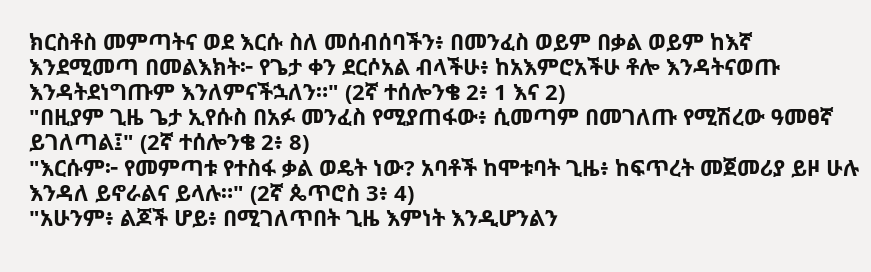ክርስቶስ መምጣትና ወደ እርሱ ስለ መሰብሰባችን፥ በመንፈስ ወይም በቃል ወይም ከእኛ እንደሚመጣ በመልእክት፦ የጌታ ቀን ደርሶአል ብላችሁ፥ ከአእምሮአችሁ ቶሎ እንዳትናወጡ እንዳትደነግጡም እንለምናችኋለን።" (2ኛ ተሰሎንቄ 2፥ 1 እና 2)
"በዚያም ጊዜ ጌታ ኢየሱስ በአፉ መንፈስ የሚያጠፋው፥ ሲመጣም በመገለጡ የሚሽረው ዓመፀኛ ይገለጣል፤" (2ኛ ተሰሎንቄ 2፥ 8)
"እርሱም፦ የመምጣቱ የተስፋ ቃል ወዴት ነው? አባቶች ከሞቱባት ጊዜ፥ ከፍጥረት መጀመሪያ ይዞ ሁሉ እንዳለ ይኖራልና ይላሉ።" (2ኛ ጴጥሮስ 3፥ 4)
"አሁንም፥ ልጆች ሆይ፥ በሚገለጥበት ጊዜ እምነት እንዲሆንልን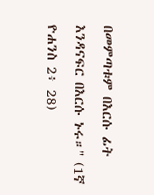በመምጣቱም በእርሱ ፊት እንዳናፍር በእርሱ ኑሩ።" (1ኛ ዮሐንስ 2፥ 28)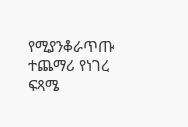የሚያንቆራጥጡ ተጨማሪ የነገረ ፍጻሜ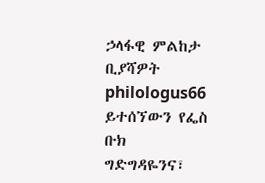ኃላፋዊ ምልከታ ቢያሻዎት philologus66 ይተሰኘውን የፌስ ቡክ ግድግዳዬንና፣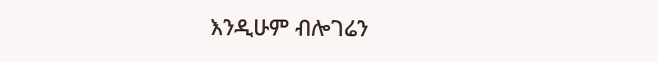እንዲሁም ብሎገሬን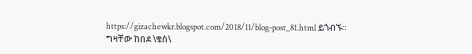https://gizachewkr.blogspot.com/2018/11/blog-post_81.html ይጎብኙ።
ግዛቸው ከበደ \ቄስ\